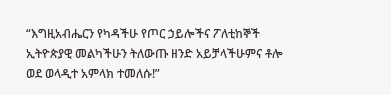“እግዚአብሔርን የካዳችሁ የጦር ኃይሎችና ፖለቲከኞች ኢትዮጵያዊ መልካችሁን ትለውጡ ዘንድ አይቻላችሁምና ቶሎ ወደ ወላዲተ አምላክ ተመለሱ!”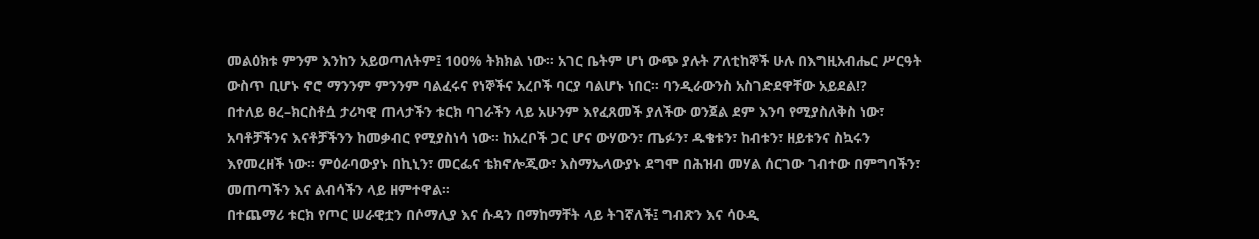መልዕክቱ ምንም እንከን አይወጣለትም፤ 100% ትክክል ነው። አገር ቤትም ሆነ ውጭ ያሉት ፖለቲከኞች ሁሉ በእግዚአብሔር ሥርዓት ውስጥ ቢሆኑ ኖሮ ማንንም ምንንም ባልፈሩና የነኞችና አረቦች ባርያ ባልሆኑ ነበር። ባንዲራውንስ አስገድደዋቸው አይደል!?
በተለይ ፀረ–ክርስቶሷ ታሪካዊ ጠላታችን ቱርክ ባገራችን ላይ አሁንም እየፈጸመች ያለችው ወንጀል ደም እንባ የሚያስለቅስ ነው፣ አባቶቻችንና እናቶቻችንን ከመቃብር የሚያስነሳ ነው። ከአረቦች ጋር ሆና ውሃውን፣ ጤፉን፣ ዱቄቱን፣ ከብቱን፣ ዘይቱንና ስኳሩን እየመረዘች ነው። ምዕራባውያኑ በኪኒን፣ መርፌና ቴክኖሎጂው፣ እስማኤላውያኑ ደግሞ በሕዝብ መሃል ሰርገው ገብተው በምግባችን፣ መጠጣችን እና ልብሳችን ላይ ዘምተዋል።
በተጨማሪ ቱርክ የጦር ሠራዊቷን በሶማሊያ እና ሱዳን በማከማቸት ላይ ትገኛለች፤ ግብጽን እና ሳዑዲ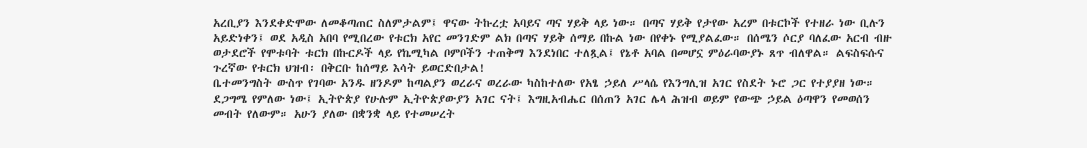አረቢያን እንደቀድሞው ለመቆጣጠር ስለምታልም፤ ዋናው ትኩረቷ አባይና ጣና ሃይቅ ላይ ነው። በጣና ሃይቅ የታየው አረም በቱርኮች የተዘራ ነው ቢሉን አይድነቀን፤ ወደ አዲስ አበባ የሚበረው የቱርክ አየር መንገድም ልክ በጣና ሃይቅ ሰማይ በኩል ነው በየቀኑ የሚያልፈው። በሰሜን ሶርያ ባለፈው አርብ ብዙ ወታደሮች የሞቱባት ቱርክ በኩርዶች ላይ የኬሚካል ቦምቦችን ተጠቅማ እንደነበር ተለጿል፤ የኔቶ አባል በመሆኗ ምዕራባውያኑ ጸጥ ብለዋል። ልፍስፍሱና ጉረኛው የቱርክ ህዝብ፡ በቅርቡ ከሰማይ እሳት ይወርድበታል!
ቤተመንግስት ውስጥ የገባው አንዱ ዘንዶም ከጣልያን ወረራና ወረራው ካስከተለው የአፄ ኃይለ ሥላሴ የእንግሊዝ አገር የስደት ኑሮ ጋር የተያያዘ ነው።
ደጋግሜ የምለው ነው፤ ኢትዮጵያ የሁሉም ኢትዮጵያውያን አገር ናት፤ እግዚአብሔር በሰጠን አገር ሌላ ሕዝብ ወይም የውጭ ኃይል ዕጣዋን የመወሰን መብት የለውም። አሁን ያለው በቋንቋ ላይ የተመሠረት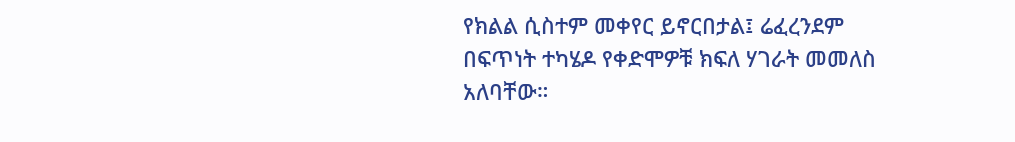የክልል ሲስተም መቀየር ይኖርበታል፤ ሬፈረንደም በፍጥነት ተካሄዶ የቀድሞዎቹ ክፍለ ሃገራት መመለስ አለባቸው።